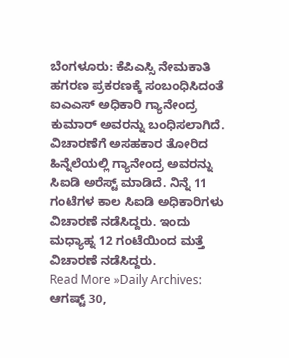ಬೆಂಗಳೂರು: ಕೆಪಿಎಸ್ಸಿ ನೇಮಕಾತಿ ಹಗರಣ ಪ್ರಕರಣಕ್ಕೆ ಸಂಬಂಧಿಸಿದಂತೆ ಐಎಎಸ್ ಅಧಿಕಾರಿ ಗ್ಯಾನೇಂದ್ರ ಕುಮಾರ್ ಅವರನ್ನು ಬಂಧಿಸಲಾಗಿದೆ. ವಿಚಾರಣೆಗೆ ಅಸಹಕಾರ ತೋರಿದ ಹಿನ್ನೆಲೆಯಲ್ಲಿ ಗ್ಯಾನೇಂದ್ರ ಅವರನ್ನು ಸಿಐಡಿ ಅರೆಸ್ಟ್ ಮಾಡಿದೆ. ನಿನ್ನೆ 11 ಗಂಟೆಗಳ ಕಾಲ ಸಿಐಡಿ ಅಧಿಕಾರಿಗಳು ವಿಚಾರಣೆ ನಡೆಸಿದ್ದರು. ಇಂದು ಮಧ್ಯಾಹ್ನ 12 ಗಂಟೆಯಿಂದ ಮತ್ತೆ ವಿಚಾರಣೆ ನಡೆಸಿದ್ದರು.
Read More »Daily Archives: ಆಗಷ್ಟ್ 30,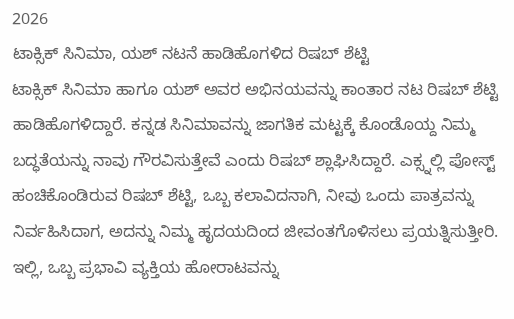2026
ಟಾಕ್ಸಿಕ್ ಸಿನಿಮಾ, ಯಶ್ ನಟನೆ ಹಾಡಿಹೊಗಳಿದ ರಿಷಬ್ ಶೆಟ್ಟಿ
ಟಾಕ್ಸಿಕ್ ಸಿನಿಮಾ ಹಾಗೂ ಯಶ್ ಅವರ ಅಭಿನಯವನ್ನು ಕಾಂತಾರ ನಟ ರಿಷಬ್ ಶೆಟ್ಟಿ ಹಾಡಿಹೊಗಳಿದ್ದಾರೆ. ಕನ್ನಡ ಸಿನಿಮಾವನ್ನು ಜಾಗತಿಕ ಮಟ್ಟಕ್ಕೆ ಕೊಂಡೊಯ್ದ ನಿಮ್ಮ ಬದ್ಧತೆಯನ್ನು ನಾವು ಗೌರವಿಸುತ್ತೇವೆ ಎಂದು ರಿಷಬ್ ಶ್ಲಾಘಿಸಿದ್ದಾರೆ. ಎಕ್ಸ್ನಲ್ಲಿ ಪೋಸ್ಟ್ ಹಂಚಿಕೊಂಡಿರುವ ರಿಷಬ್ ಶೆಟ್ಟಿ, ಒಬ್ಬ ಕಲಾವಿದನಾಗಿ, ನೀವು ಒಂದು ಪಾತ್ರವನ್ನು ನಿರ್ವಹಿಸಿದಾಗ, ಅದನ್ನು ನಿಮ್ಮ ಹೃದಯದಿಂದ ಜೀವಂತಗೊಳಿಸಲು ಪ್ರಯತ್ನಿಸುತ್ತೀರಿ. ಇಲ್ಲಿ, ಒಬ್ಬ ಪ್ರಭಾವಿ ವ್ಯಕ್ತಿಯ ಹೋರಾಟವನ್ನು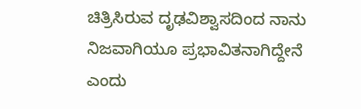ಚಿತ್ರಿಸಿರುವ ದೃಢವಿಶ್ವಾಸದಿಂದ ನಾನು ನಿಜವಾಗಿಯೂ ಪ್ರಭಾವಿತನಾಗಿದ್ದೇನೆ ಎಂದು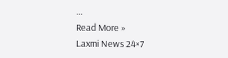…
Read More »
Laxmi News 24×7